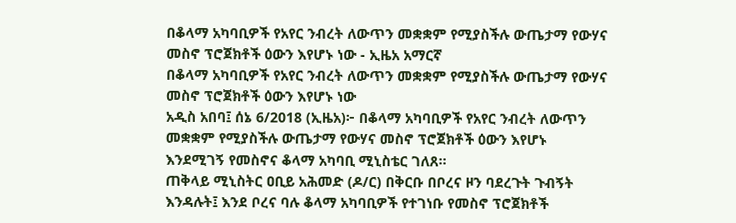በቆላማ አካባቢዎች የአየር ንብረት ለውጥን መቋቋም የሚያስችሉ ውጤታማ የውሃና መስኖ ፕሮጀክቶች ዕውን እየሆኑ ነው - ኢዜአ አማርኛ
በቆላማ አካባቢዎች የአየር ንብረት ለውጥን መቋቋም የሚያስችሉ ውጤታማ የውሃና መስኖ ፕሮጀክቶች ዕውን እየሆኑ ነው
አዲስ አበባ፤ ሰኔ 6/2018 (ኢዜአ)፦ በቆላማ አካባቢዎች የአየር ንብረት ለውጥን መቋቋም የሚያስችሉ ውጤታማ የውሃና መስኖ ፕሮጀክቶች ዕውን እየሆኑ እንደሚገኝ የመስኖና ቆላማ አካባቢ ሚኒስቴር ገለጸ።
ጠቅላይ ሚኒስትር ዐቢይ አሕመድ (ዶ/ር) በቅርቡ በቦረና ዞን ባደረጉት ጉብኝት እንዳሉት፤ እንደ ቦረና ባሉ ቆላማ አካባቢዎች የተገነቡ የመስኖ ፕሮጀክቶች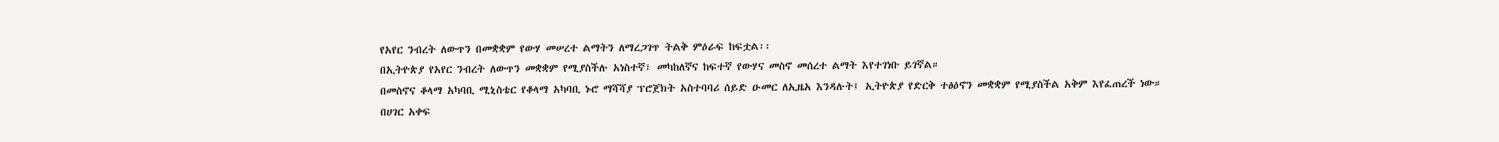የአየር ንብረት ለውጥን በመቋቋም የውሃ መሠረተ ልማትን ለማረጋገጥ ትልቅ ምዕራፍ ከፍቷል፡፡
በኢትዮጵያ የአየር ንብረት ለውጥን መቋቋም የሚያስችሉ አነስተኛ፣ መካከለኛና ከፍተኛ የውሃና መስኖ መሰረተ ልማት እየተገነቡ ይገኛል።
በመስኖና ቆላማ አካባቢ ሚኒስቴር የቆላማ አካባቢ ኑሮ ማሻሻያ ፕሮጀክት አስተባባሪ ሰይድ ዑመር ለኢዜአ እንዳሉት፤ ኢትዮጵያ የድርቅ ተፅዕኖን መቋቋም የሚያስችል አቅም እየፈጠረች ነው።
በሀገር አቀፍ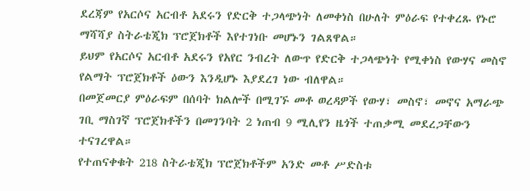ደረጃም የአርሶና አርብቶ አደሩን የድርቅ ተጋላጭነት ለመቀነስ በሁለት ምዕራፍ የተቀረጹ የኑሮ ማሻሻያ ስትራቴጂክ ፕሮጀክቶች እየተገነቡ መሆኑን ገልጸዋል።
ይህም የአርሶና አርብቶ አደሩን የአየር ንብረት ለውጥ የድርቅ ተጋላጭነት የሚቀነስ የውሃና መስኖ የልማት ፕሮጀክቶች ዕውን እንዲሆኑ እያደረገ ነው ብለዋል።
በመጀመርያ ምዕራፍም በሰባት ክልሎች በሚገኙ መቶ ወረዳዎች የውሃ፣ መስኖ፣ መኖና አማራጭ ገቢ ማስገኛ ፕሮጀክቶችን በመገንባት 2 ነጠብ 9 ሚሊየን ዜጎች ተጠቃሚ መደረጋቸውን ተናገረዋል።
የተጠናቀቁት 218 ስትራቴጂክ ፕሮጀክቶችም አንድ መቶ ሥድስቱ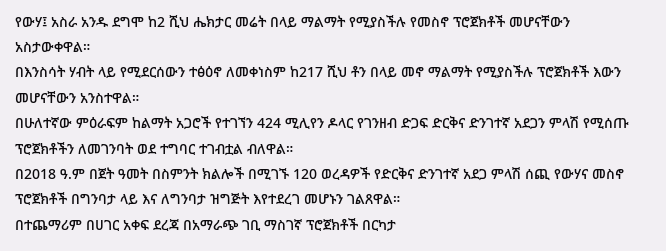የውሃ፤ አስራ አንዱ ደግሞ ከ2 ሺህ ሔክታር መሬት በላይ ማልማት የሚያስችሉ የመስኖ ፕሮጀክቶች መሆናቸውን አስታውቀዋል።
በእንስሳት ሃብት ላይ የሚደርሰውን ተፅዕኖ ለመቀነስም ከ217 ሺህ ቶን በላይ መኖ ማልማት የሚያስችሉ ፕሮጀክቶች እውን መሆናቸውን አንስተዋል።
በሁለተኛው ምዕራፍም ከልማት አጋሮች የተገኘን 424 ሚሊየን ዶላር የገንዘብ ድጋፍ ድርቅና ድንገተኛ አደጋን ምላሽ የሚሰጡ ፕሮጀክቶችን ለመገንባት ወደ ተግባር ተገብቷል ብለዋል።
በ2018 ዓ.ም በጀት ዓመት በስምንት ክልሎች በሚገኙ 120 ወረዳዎች የድርቅና ድንገተኛ አደጋ ምላሽ ሰጪ የውሃና መስኖ ፕሮጀክቶች በግንባታ ላይ እና ለግንባታ ዝግጅት እየተደረገ መሆኑን ገልጸዋል።
በተጨማሪም በሀገር አቀፍ ደረጃ በአማራጭ ገቢ ማስገኛ ፕሮጀክቶች በርካታ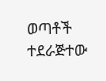ወጣቶች ተደራጅተው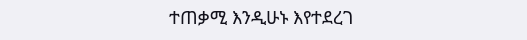ተጠቃሚ እንዲሁኑ እየተደረገ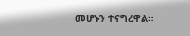መሆኑን ተናግረዋል።